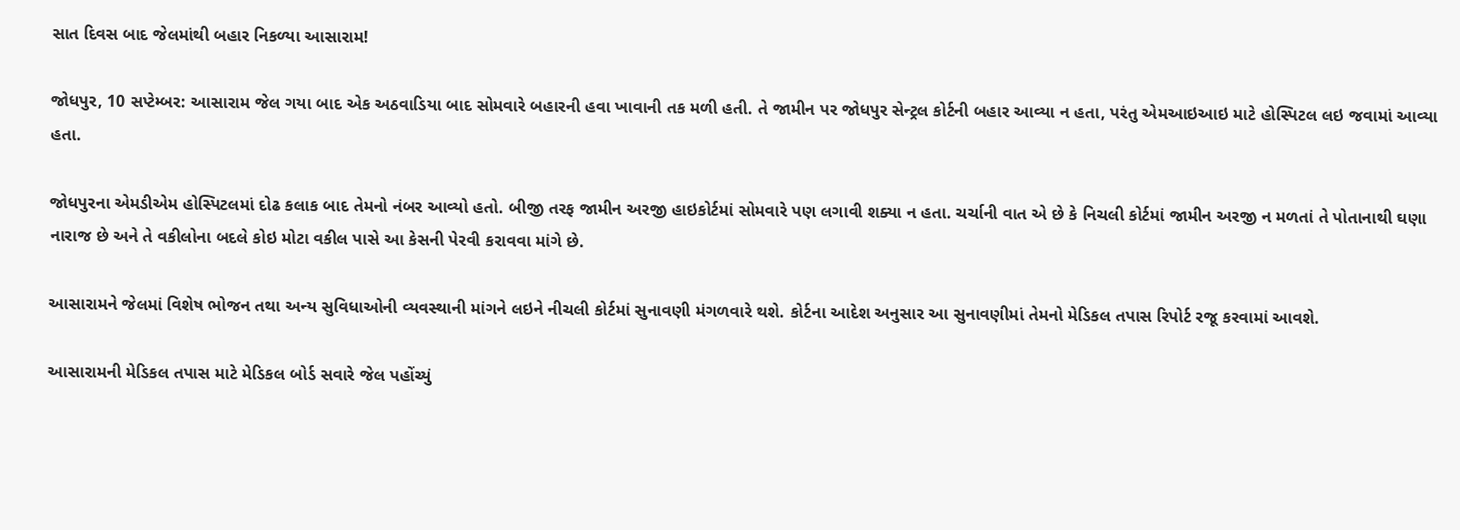સાત દિવસ બાદ જેલમાંથી બહાર નિકળ્યા આસારામ!

જોધપુર, 10 સપ્ટેમ્બર: આસારામ જેલ ગયા બાદ એક અઠવાડિયા બાદ સોમવારે બહારની હવા ખાવાની તક મળી હતી. તે જામીન પર જોધપુર સેન્ટ્રલ કોર્ટની બહાર આવ્યા ન હતા, પરંતુ એમઆઇઆઇ માટે હોસ્પિટલ લઇ જવામાં આવ્યા હતા.

જોધપુરના એમડીએમ હોસ્પિટલમાં દોઢ કલાક બાદ તેમનો નંબર આવ્યો હતો. બીજી તરફ જામીન અરજી હાઇકોર્ટમાં સોમવારે પણ લગાવી શક્યા ન હતા. ચર્ચાની વાત એ છે કે નિચલી કોર્ટમાં જામીન અરજી ન મળતાં તે પોતાનાથી ઘણા નારાજ છે અને તે વકીલોના બદલે કોઇ મોટા વકીલ પાસે આ કેસની પેરવી કરાવવા માંગે છે.

આસારામને જેલમાં વિશેષ ભોજન તથા અન્ય સુવિધાઓની વ્યવસ્થાની માંગને લઇને નીચલી કોર્ટમાં સુનાવણી મંગળવારે થશે. કોર્ટના આદેશ અનુસાર આ સુનાવણીમાં તેમનો મેડિકલ તપાસ રિપોર્ટ રજૂ કરવામાં આવશે.

આસારામની મેડિકલ તપાસ માટે મેડિકલ બોર્ડ સવારે જેલ પહોંચ્યું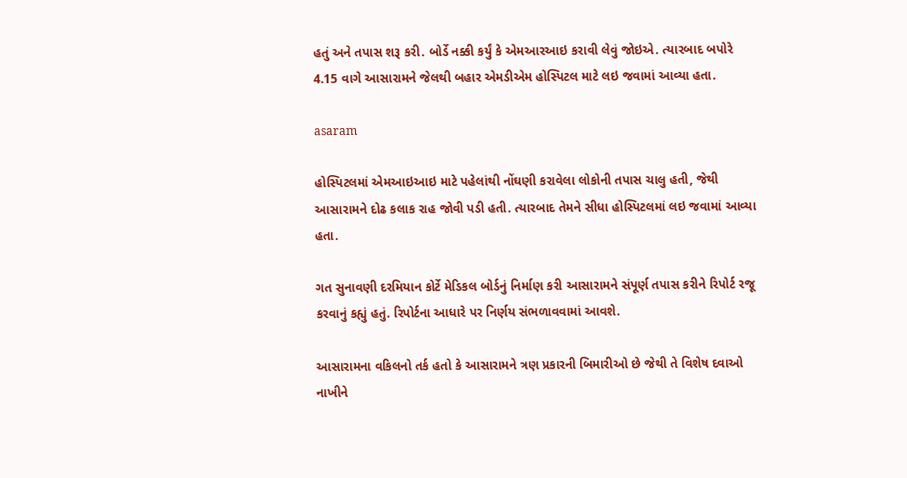હતું અને તપાસ શરૂ કરી. બોર્ડે નક્કી કર્યું કે એમઆરઆઇ કરાવી લેવું જોઇએ. ત્યારબાદ બપોરે 4.15 વાગે આસારામને જેલથી બહાર એમડીએમ હોસ્પિટલ માટે લઇ જવામાં આવ્યા હતા.

asaram

હોસ્પિટલમાં એમઆઇઆઇ માટે પહેલાંથી નોંઘણી કરાવેલા લોકોની તપાસ ચાલુ હતી, જેથી આસારામને દોઢ કલાક રાહ જોવી પડી હતી. ત્યારબાદ તેમને સીધા હોસ્પિટલમાં લઇ જવામાં આવ્યા હતા.

ગત સુનાવણી દરમિયાન કોર્ટે મેડિકલ બોર્ડનું નિર્માણ કરી આસારામને સંપૂર્ણ તપાસ કરીને રિપોર્ટ રજૂ કરવાનું કહ્યું હતું. રિપોર્ટના આધારે પર નિર્ણય સંભળાવવામાં આવશે.

આસારામના વકિલનો તર્ક હતો કે આસારામને ત્રણ પ્રકારની બિમારીઓ છે જેથી તે વિશેષ દવાઓ નાખીને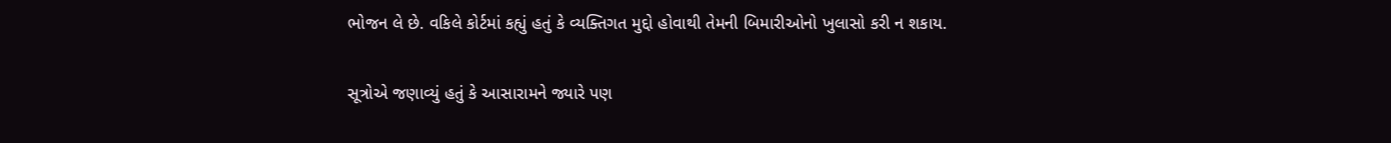ભોજન લે છે. વકિલે કોર્ટમાં કહ્યું હતું કે વ્યક્તિગત મુદ્દો હોવાથી તેમની બિમારીઓનો ખુલાસો કરી ન શકાય.

સૂત્રોએ જણાવ્યું હતું કે આસારામને જ્યારે પણ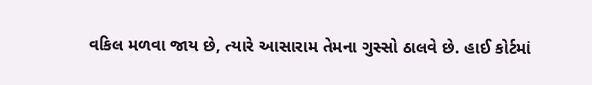વકિલ મળવા જાય છે, ત્યારે આસારામ તેમના ગુસ્સો ઠાલવે છે. હાઈ કોર્ટમાં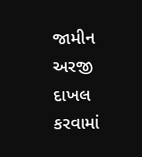જામીન અરજી દાખલ કરવામાં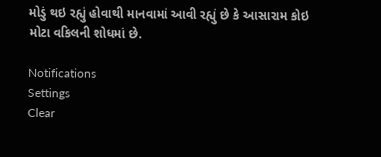મોડું થઇ રહ્યું હોવાથી માનવામાં આવી રહ્યું છે કે આસારામ કોઇ મોટા વકિલની શોધમાં છે.

Notifications
Settings
Clear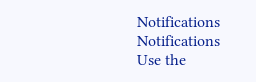Notifications
Notifications
Use the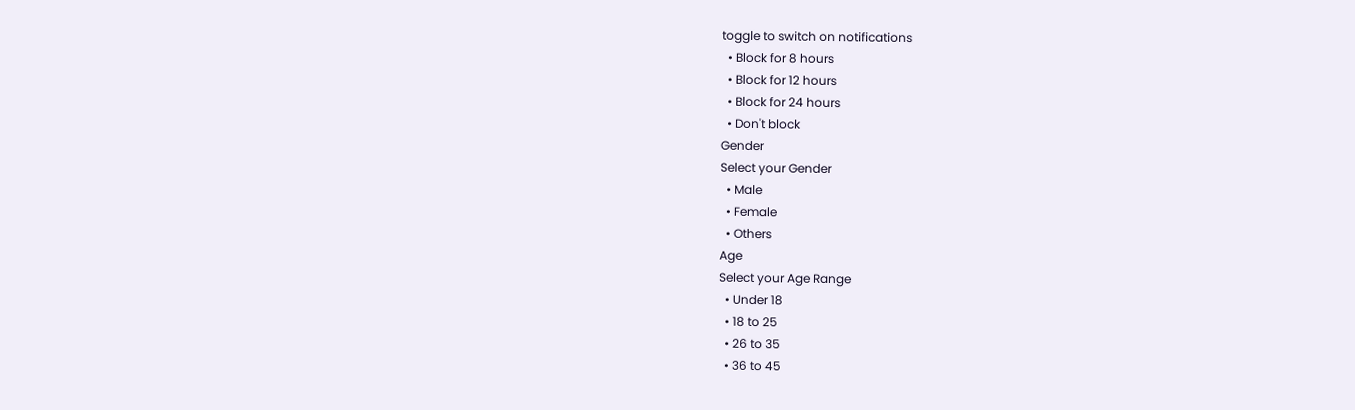toggle to switch on notifications
  • Block for 8 hours
  • Block for 12 hours
  • Block for 24 hours
  • Don't block
Gender
Select your Gender
  • Male
  • Female
  • Others
Age
Select your Age Range
  • Under 18
  • 18 to 25
  • 26 to 35
  • 36 to 45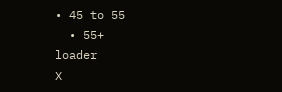• 45 to 55
  • 55+
loader
X